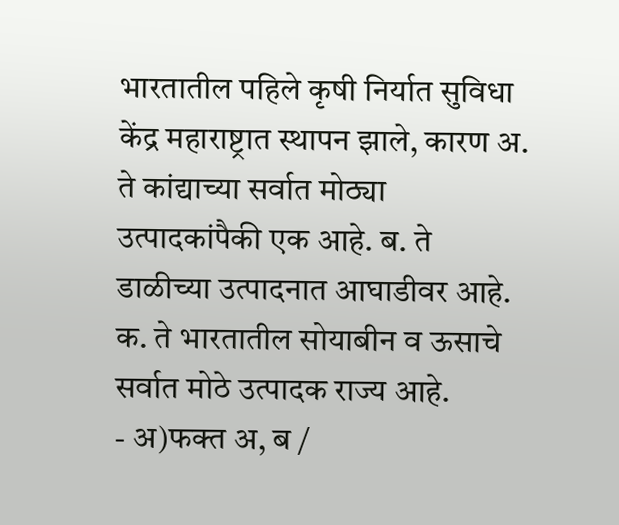भारतातील पहिले कृषी निर्यात सुविधा केंद्र महाराष्ट्रात स्थापन झाले, कारण अ. ते कांद्याच्या सर्वात मोठ्या उत्पादकांपैकी एक आहे. ब. ते डाळीच्या उत्पादनात आघाडीवर आहे. क. ते भारतातील सोयाबीन व ऊसाचे सर्वात मोठे उत्पादक राज्य आहे.
- अ)फक्त अ, ब /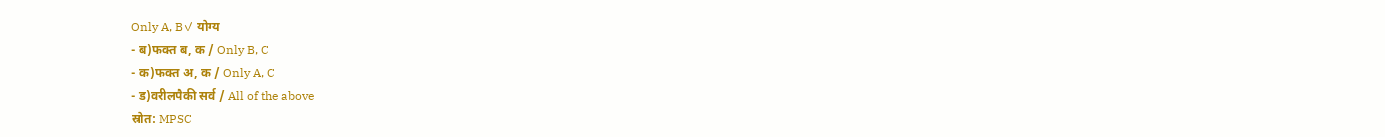Only A, B✓ योग्य
- ब)फक्त ब, क / Only B, C
- क)फक्त अ, क / Only A, C
- ड)वरीलपैकी सर्व / All of the above
स्रोत: MPSC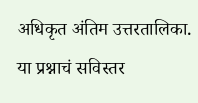अधिकृत अंतिम उत्तरतालिका.
या प्रश्नाचं सविस्तर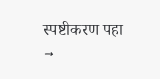स्पष्टीकरण पहा →